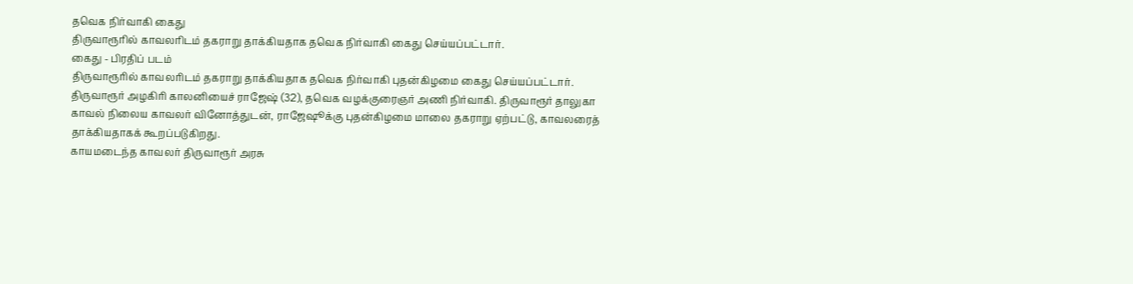தவெக நிர்வாகி கைது
திருவாரூரில் காவலரிடம் தகராறு தாக்கியதாக தவெக நிர்வாகி கைது செய்யப்பட்டார்.
கைது - பிரதிப் படம்
திருவாரூரில் காவலரிடம் தகராறு தாக்கியதாக தவெக நிர்வாகி புதன்கிழமை கைது செய்யப்பட்டார்.
திருவாரூர் அழகிரி காலனியைச் ராஜேஷ் (32), தவெக வழக்குரைஞர் அணி நிர்வாகி. திருவாரூர் தாலுகா காவல் நிலைய காவலர் வினோத்துடன், ராஜேஷூக்கு புதன்கிழமை மாலை தகராறு ஏற்பட்டு, காவலரைத் தாக்கியதாகக் கூறப்படுகிறது.
காயமடைந்த காவலர் திருவாரூர் அரசு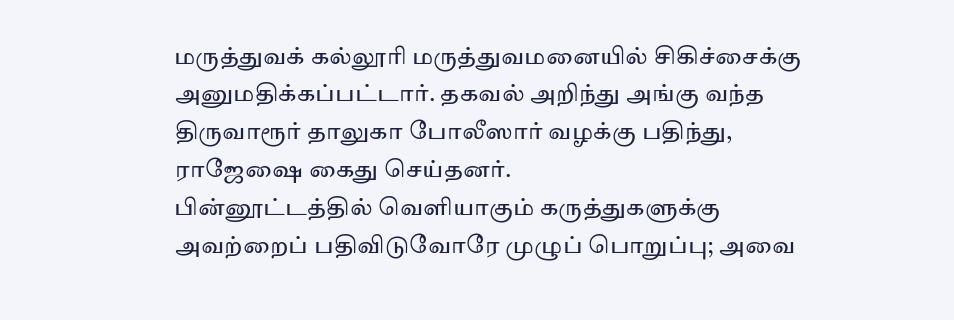மருத்துவக் கல்லூரி மருத்துவமனையில் சிகிச்சைக்கு அனுமதிக்கப்பட்டார். தகவல் அறிந்து அங்கு வந்த திருவாரூர் தாலுகா போலீஸார் வழக்கு பதிந்து, ராஜேஷை கைது செய்தனர்.
பின்னூட்டத்தில் வெளியாகும் கருத்துகளுக்கு அவற்றைப் பதிவிடுவோரே முழுப் பொறுப்பு; அவை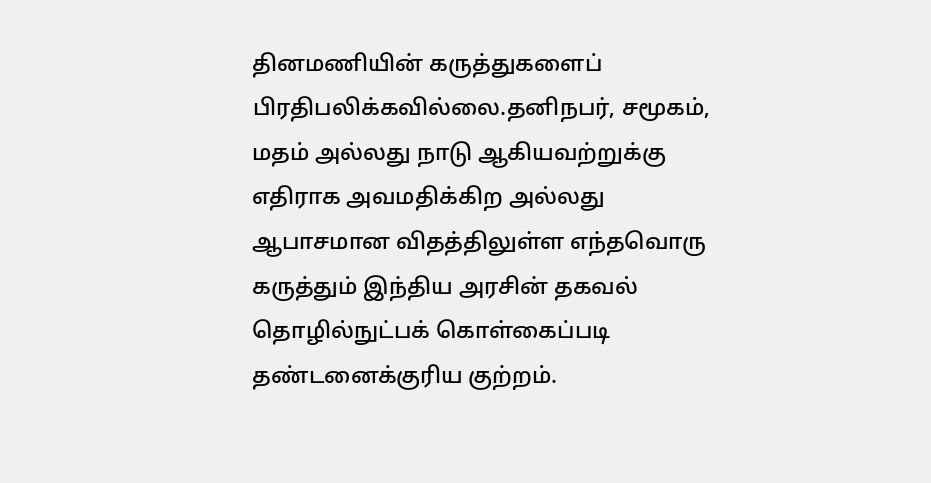தினமணியின் கருத்துகளைப் பிரதிபலிக்கவில்லை.தனிநபர், சமூகம், மதம் அல்லது நாடு ஆகியவற்றுக்கு எதிராக அவமதிக்கிற அல்லது ஆபாசமான விதத்திலுள்ள எந்தவொரு கருத்தும் இந்திய அரசின் தகவல் தொழில்நுட்பக் கொள்கைப்படி தண்டனைக்குரிய குற்றம்.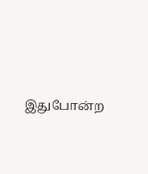இதுபோன்ற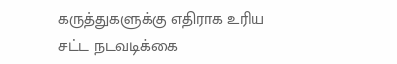கருத்துகளுக்கு எதிராக உரிய சட்ட நடவடிக்கை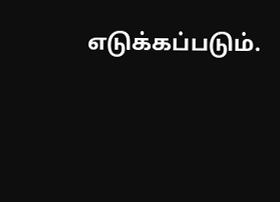எடுக்கப்படும்.